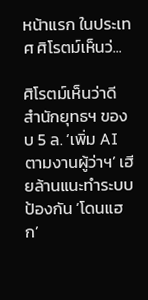หน้าแรก ในประเทศ ศิโรตม์เห็นว่...

ศิโรตม์เห็นว่าดี สำนักยุทธฯ ของบ 5 ล. ‘เพิ่ม AI ตามงานผู้ว่าฯ’ เฮียล้านแนะทำระบบป้องกัน ‘โดนแฮก’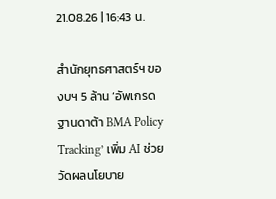21.08.26 | 16:43 น.

สำนักยุทธศาสตร์ฯ ของบฯ 5 ล้าน ‘อัพเกรดฐานดาต้า BMA Policy Tracking’ เพิ่ม AI ช่วยวัดผลนโยบาย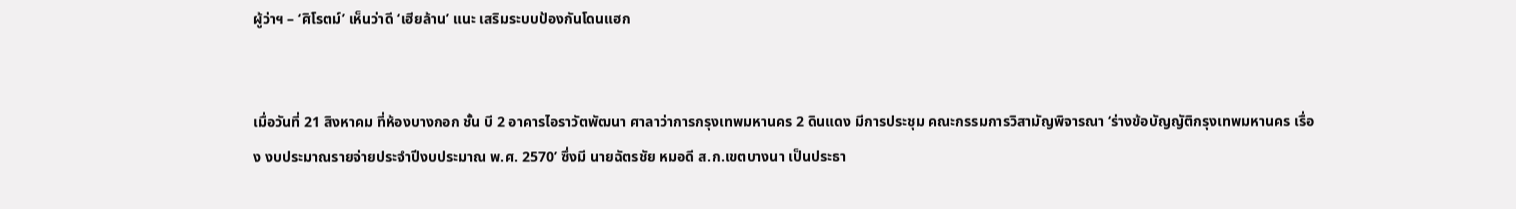ผู้ว่าฯ – ‘ศิโรตม์’ เห็นว่าดี ‘เฮียล้าน’ แนะ เสริมระบบป้องกันโดนแฮก


เมื่อวันที่ 21 สิงหาคม ที่ห้องบางกอก ชั้น บี 2 อาคารไอราวัตพัฒนา ศาลาว่าการกรุงเทพมหานคร 2 ดินแดง มีการประชุม คณะกรรมการวิสามัญพิจารณา ‘ร่างข้อบัญญัติกรุงเทพมหานคร เรื่อง งบประมาณรายจ่ายประจำปีงบประมาณ พ.ศ. 2570’ ซึ่งมี นายฉัตรชัย หมอดี ส.ก.เขตบางนา เป็นประธา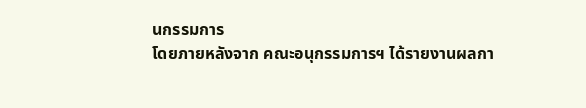นกรรมการ
โดยภายหลังจาก คณะอนุกรรมการฯ ได้รายงานผลกา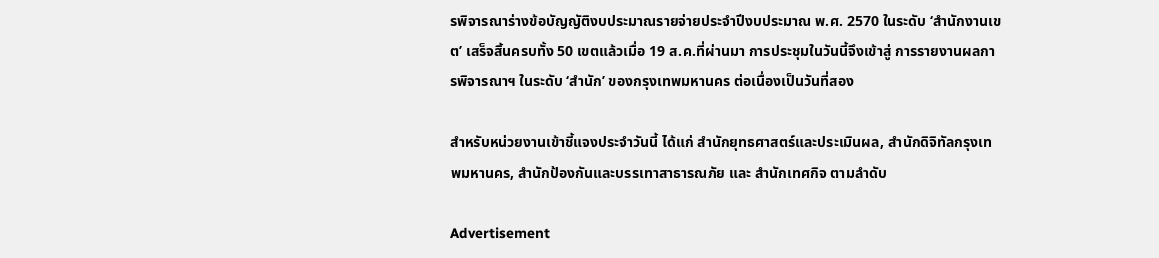รพิจารณาร่างข้อบัญญัติงบประมาณรายจ่ายประจำปีงบประมาณ พ.ศ. 2570 ในระดับ ‘สำนักงานเขต’ เสร็จสิ้นครบทั้ง 50 เขตแล้วเมื่อ 19 ส.ค.ที่ผ่านมา การประชุมในวันนี้จึงเข้าสู่ การรายงานผลการพิจารณาฯ ในระดับ ‘สำนัก’ ของกรุงเทพมหานคร ต่อเนื่องเป็นวันที่สอง

สำหรับหน่วยงานเข้าชี้แจงประจำวันนี้ ได้แก่ สำนักยุทธศาสตร์และประเมินผล, สำนักดิจิทัลกรุงเทพมหานคร, สำนักป้องกันและบรรเทาสาธารณภัย และ สำนักเทศกิจ ตามลำดับ

Advertisement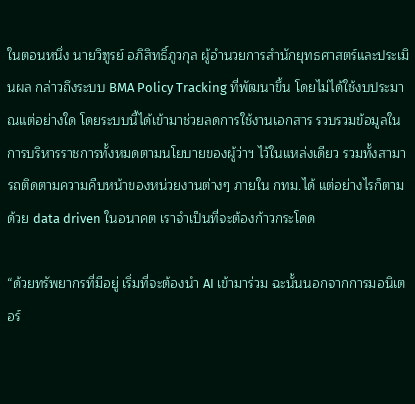ในตอนหนึ่ง นายวิฑูรย์ อภิสิทธิ์ภูวกุล ผู้อำนวยการสำนักยุทธศาสตร์และประเมินผล กล่าวถึงระบบ BMA Policy Tracking ที่พัฒนาขึ้น โดยไม่ได้ใช้งบประมาณแต่อย่างใด โดยระบบนี้ได้เข้ามาช่วยลดการใช้งานเอกสาร รวบรวมข้อมูลในการบริหารราชการทั้งหมดตามนโยบายของผู้ว่าฯ ไว้ในแหล่งเดียว รวมทั้งสามารถติดตามความคืบหน้าของหน่วยงานต่างๆ ภายใน กทม.ได้ แต่อย่างไรก็ตามด้วย data driven ในอนาคต เราจำเป็นที่จะต้องก้าวกระโดด

“ด้วยทรัพยากรที่มีอยู่ เริ่มที่จะต้องนำ AI เข้ามาร่วม ฉะนั้นนอกจากการมอนิเตอร์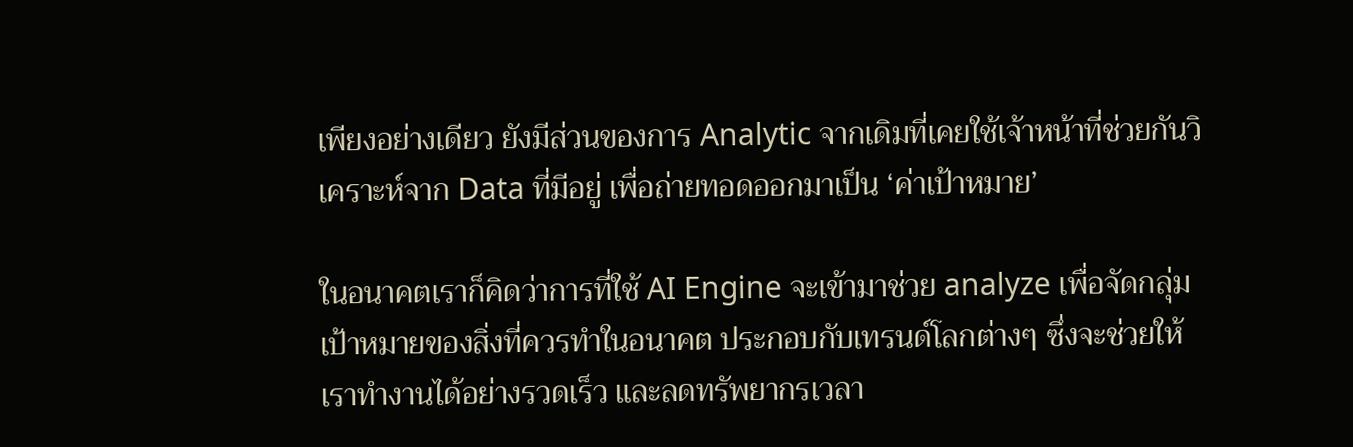เพียงอย่างเดียว ยังมีส่วนของการ Analytic จากเดิมที่เคยใช้เจ้าหน้าที่ช่วยกันวิเคราะห์จาก Data ที่มีอยู่ เพื่อถ่ายทอดออกมาเป็น ‘ค่าเป้าหมาย’

ในอนาคตเราก็คิดว่าการที่ใช้ AI Engine จะเข้ามาช่วย analyze เพื่อจัดกลุ่มเป้าหมายของสิ่งที่ควรทำในอนาคต ประกอบกับเทรนด์โลกต่างๆ ซึ่งจะช่วยให้เราทำงานได้อย่างรวดเร็ว และลดทรัพยากรเวลา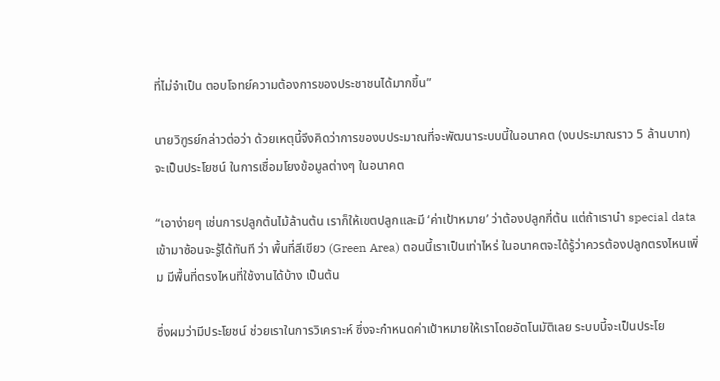ที่ไม่จำเป็น ตอบโจทย์ความต้องการของประชาชนได้มากขึ้น”

นายวิฑูรย์กล่าวต่อว่า ด้วยเหตุนี้จึงคิดว่าการของบประมาณที่จะพัฒนาระบบนี้ในอนาคต (งบประมาณราว 5 ล้านบาท) จะเป็นประโยชน์ ในการเชื่อมโยงข้อมูลต่างๆ ในอนาคต

“เอาง่ายๆ เช่นการปลูกต้นไม้ล้านต้น เราก็ให้เขตปลูกและมี ‘ค่าเป้าหมาย’ ว่าต้องปลูกกี่ต้น แต่ถ้าเรานำ special data เข้ามาซ้อนจะรู้ได้ทันที ว่า พื้นที่สีเขียว (Green Area) ตอนนี้เราเป็นเท่าไหร่ ในอนาคตจะได้รู้ว่าควรต้องปลูกตรงไหนเพิ่ม มีพื้นที่ตรงไหนที่ใช้งานได้บ้าง เป็นต้น

ซึ่งผมว่ามีประโยชน์ ช่วยเราในการวิเคราะห์ ซึ่งจะกำหนดค่าเป้าหมายให้เราโดยอัตโนมัติเลย ระบบนี้จะเป็นประโย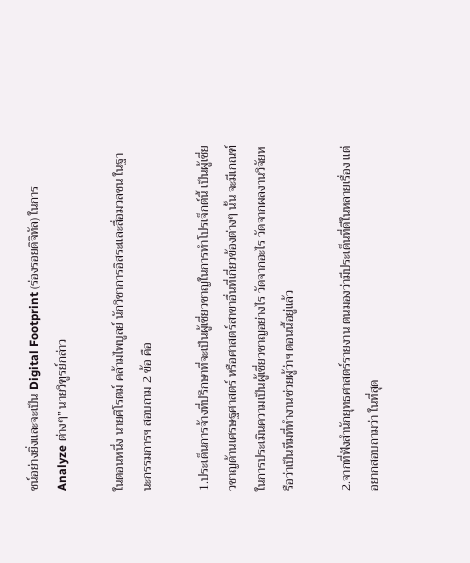ชน์อย่างยิ่งและจะเป็น Digital Footprint (ร่องรอยดิจิทัล) ในการ Analyze ต่างๆ” นายวิฑูรย์กล่าว

ในตอนหนึ่ง นายศิโรตม์ คล้ามไพบูลย์ นักวิชาการอิสระและสื่อมวลชน ในฐานะกรรมการฯ สอบถาม 2 ข้อ คือ

1.ประเด็นการจ้างที่ปรึกษาที่จะเป็นผู้เชี่ยวชาญในการทำโปรเจ็กต์นี้ เป็นผู้เชี่ยวชาญด้านเศรษฐศาสตร์ หรือศาสตร์สาขาอื่นที่เกี่ยวข้องต่างๆ นั้น จะมีเกณฑ์ในการประเมินความเป็นผู้เชี่ยวชาญอย่างไร วัดจากอะไร วัดจากผลงานวิจัยหรือว่าเป็นทีมที่ทำงานช่วยผู้ว่าฯ ตอนนี้อยู่แล้ว

2.จากที่ฟังสำนักยุทธศาสตร์รายงาน ตนมองว่ามีประเด็นที่ดีในหลายเรื่อง แต่อยากสอบถามว่า ในที่สุด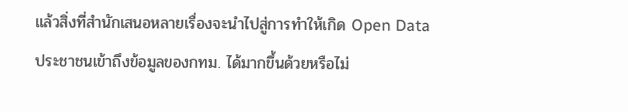แล้วสิ่งที่สำนักเสนอหลายเรื่องจะนำไปสู่การทำให้เกิด Open Data ประชาชนเข้าถึงข้อมูลของกทม. ได้มากขึ้นด้วยหรือไม่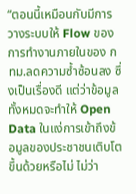“ตอนนี้เหมือนกับมีการวางระบบให้ Flow ของการทำงานภายในของ กทม.ลดความซ้ำซ้อนลง ซึ่งเป็นเรื่องดี แต่ว่าข้อมูลทั้งหมดจะทำให้ Open Data ในแง่การเข้าถึงข้อมูลของประชาชนเติบโตขึ้นด้วยหรือไม่ ไม่ว่า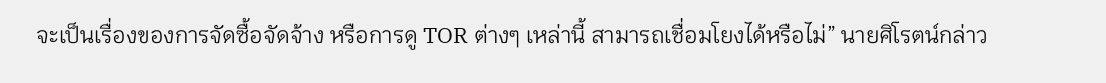จะเป็นเรื่องของการจัดซื้อจัดจ้าง หรือการดู TOR ต่างๆ เหล่านี้ สามารถเชื่อมโยงได้หรือไม่” นายศิโรตน์กล่าว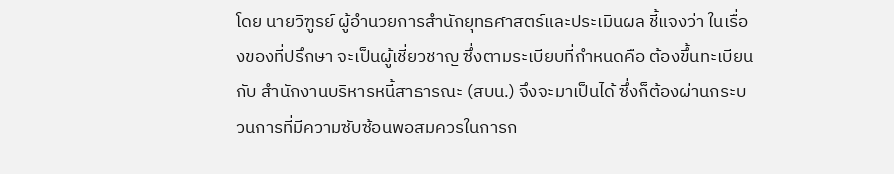โดย นายวิฑูรย์ ผู้อำนวยการสำนักยุทธศาสตร์และประเมินผล ชี้แจงว่า ในเรื่องของที่ปรึกษา จะเป็นผู้เชี่ยวชาญ ซึ่งตามระเบียบที่กำหนดคือ ต้องขึ้นทะเบียนกับ สำนักงานบริหารหนี้สาธารณะ (สบน.) จึงจะมาเป็นได้ ซึ่งก็ต้องผ่านกระบวนการที่มีความซับซ้อนพอสมควรในการก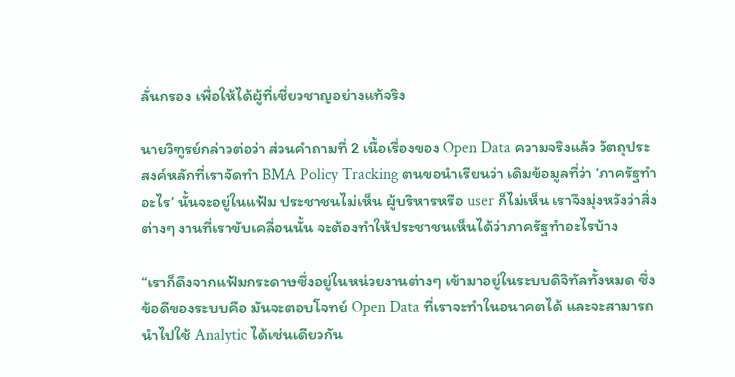ลั่นกรอง เพื่อให้ได้ผู้ที่เชี่ยวชาญอย่างแท้จริง

นายวิฑูรย์กล่าวต่อว่า ส่วนคำถามที่ 2 เนื้อเรื่องของ Open Data ความจริงแล้ว วัตถุประสงค์หลักที่เราจัดทำ BMA Policy Tracking ตนขอนำเรียนว่า เดิมข้อมูลที่ว่า ‘ภาครัฐทำอะไร’ นั้นจะอยู่ในแฟ้ม ประชาชนไม่เห็น ผู้บริหารหรือ user ก็ไม่เห็น เราจึงมุ่งหวังว่าสิ่งต่างๆ งานที่เราขับเคลื่อนนั้น จะต้องทำให้ประชาชนเห็นได้ว่าภาครัฐทำอะไรบ้าง

“เราก็ดึงจากแฟ้มกระดาษซึ่งอยู่ในหน่วยงานต่างๆ เข้ามาอยู่ในระบบดิจิทัลทั้งหมด ซึ่งข้อดีของระบบคือ มันจะตอบโจทย์ Open Data ที่เราจะทำในอนาคตได้ และจะสามารถนำไปใช้ Analytic ได้เช่นเดียวกัน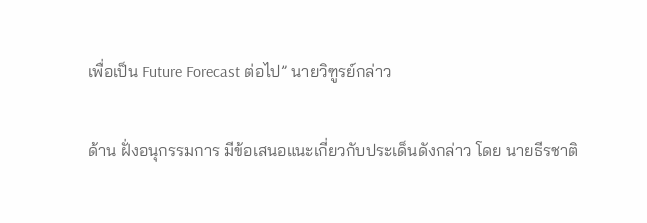เพื่อเป็น Future Forecast ต่อไป” นายวิฑูรย์กล่าว

ด้าน ฝั่งอนุกรรมการ มีข้อเสนอแนะเกี่ยวกับประเด็นดังกล่าว โดย นายธีรชาติ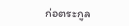ก่อตระกูล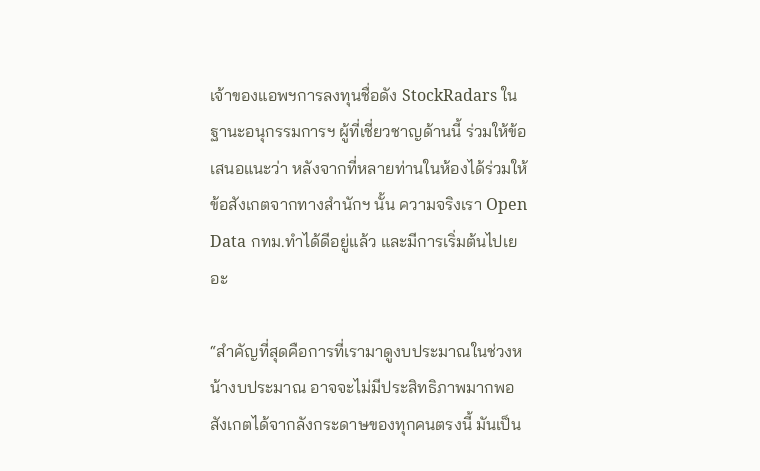เจ้าของแอพฯการลงทุนชื่อดัง StockRadars ในฐานะอนุกรรมการฯ ผู้ที่เชี่ยวชาญด้านนี้ ร่วมให้ข้อเสนอแนะว่า หลังจากที่หลายท่านในห้องได้ร่วมให้ข้อสังเกตจากทางสำนักฯ นั้น ความจริงเรา Open Data กทม.ทำได้ดีอยู่แล้ว และมีการเริ่มต้นไปเยอะ

“สำคัญที่สุดคือการที่เรามาดูงบประมาณในช่วงหน้างบประมาณ อาจจะไม่มีประสิทธิภาพมากพอ สังเกตได้จากลังกระดาษของทุกคนตรงนี้ มันเป็น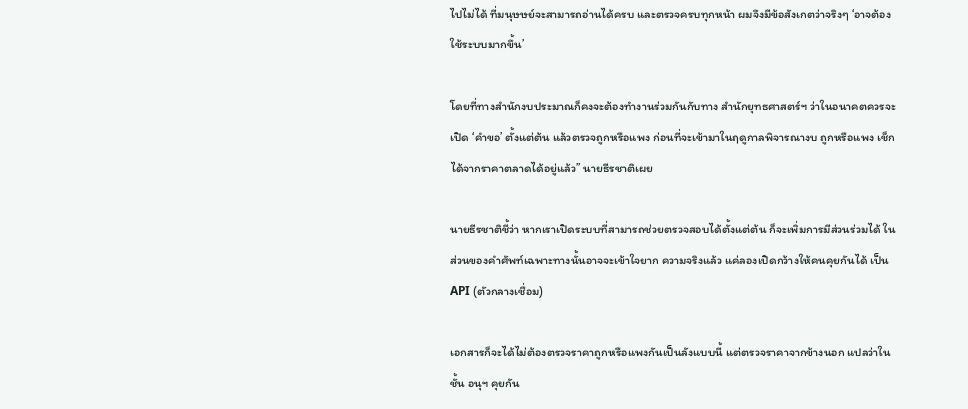ไปไม่ได้ ที่มนุษษย์จะสามารถอ่านได้ครบ และตรวจครบทุกหน้า ผมจึงมีข้อสังเกตว่าจริงๆ ‘อาจต้องใช้ระบบมากขึ้น’

โดยที่ทางสำนักงบประมาณก็คงจะต้องทำงานร่วมกันกับทาง สำนักยุทธศาสตร์ฯ ว่าในอนาคตควรจะเปิด ‘คำขอ’ ตั้งแต่ต้น แล้วตรวจถูกหรือแพง ก่อนที่จะเข้ามาในฤดูกาลพิจารณางบ ถูกหรือแพง เช็กได้จากราคาตลาดได้อยู่แล้ว” นายธีรชาติเผย

นายธีรชาติชี้ว่า หากเราเปิดระบบที่สามารถช่วยตรวจสอบได้ตั้งแต่ต้น ก็จะเพิ่มการมีส่วนร่วมได้ ในส่วนของคำศัพท์เฉพาะทางนั้นอาจจะเข้าใจยาก ความจริงแล้ว แค่ลองเปิดกว้างให้คนคุยกันได้ เป็น API (ตัวกลางเชื่อม)

เอกสารก็จะได้ไม่ต้องตรวจราคาถูกหรือแพงกันเป็นลังแบบนี้ แต่ตรวจราคาจากข้างนอก แปลว่าในชั้น อนุฯ คุยกัน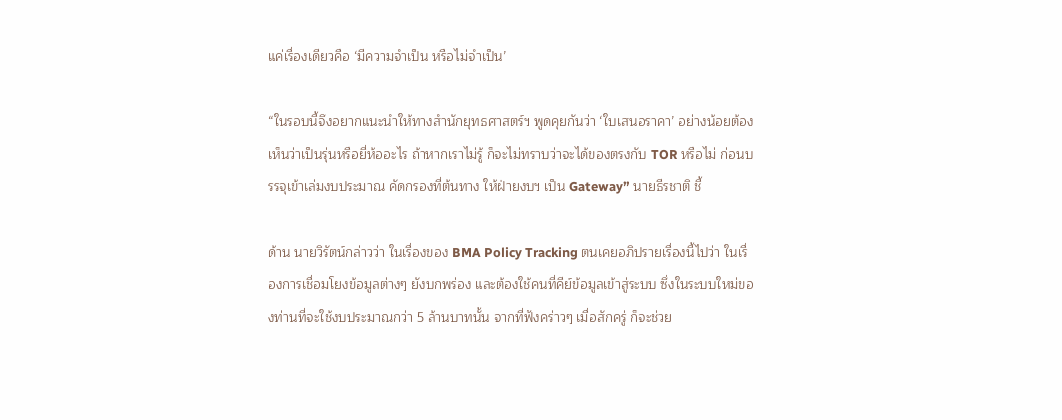แค่เรื่องเดียวคือ ‘มีความจำเป็น หรือไม่จำเป็น’

“ในรอบนี้จึงอยากแนะนำให้ทางสำนักยุทธศาสตร์ฯ พูดคุยกันว่า ‘ใบเสนอราคา’ อย่างน้อยต้องเห็นว่าเป็นรุ่นหรือยี่ห้ออะไร ถ้าหากเราไม่รู้ ก็จะไม่ทราบว่าจะได้ของตรงกับ TOR หรือไม่ ก่อนบรรจุเข้าเล่มงบประมาณ คัดกรองที่ต้นทาง ให้ฝ่ายงบฯ เป็น Gateway” นายธีรชาติ ชี้

ด้าน นายวิรัตน์กล่าวว่า ในเรื่องของ BMA Policy Tracking ตนเคยอภิปรายเรื่องนี้ไปว่า ในเรื่องการเชื่อมโยงข้อมูลต่างๆ ยังบกพร่อง และต้องใช้คนที่คีย์ข้อมูลเข้าสู่ระบบ ซึ่งในระบบใหม่ของท่านที่จะใช้งบประมาณกว่า 5 ล้านบาทนั้น จากที่ฟังคร่าวๆ เมื่อสักครู่ ก็จะช่วย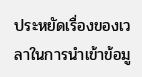ประหยัดเรื่องของเวลาในการนำเข้าข้อมู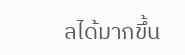ลได้มากขึ้น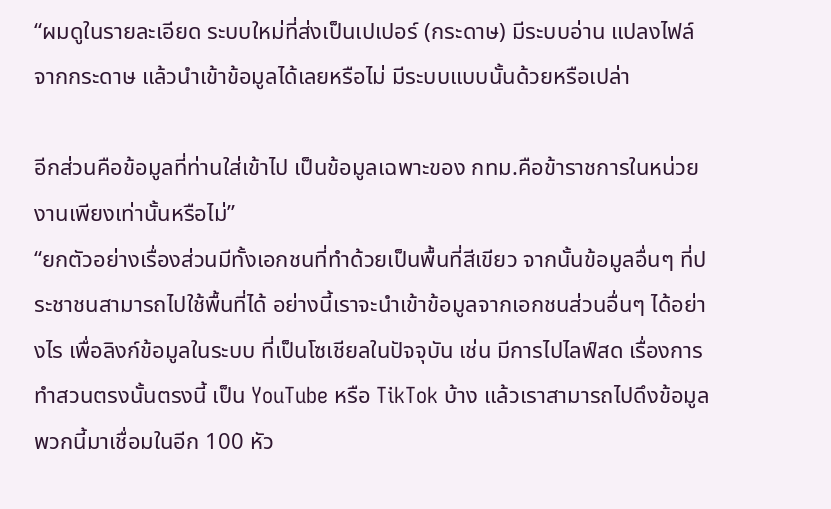“ผมดูในรายละเอียด ระบบใหม่ที่ส่งเป็นเปเปอร์ (กระดาษ) มีระบบอ่าน แปลงไฟล์จากกระดาษ แล้วนำเข้าข้อมูลได้เลยหรือไม่ มีระบบแบบนั้นด้วยหรือเปล่า

อีกส่วนคือข้อมูลที่ท่านใส่เข้าไป เป็นข้อมูลเฉพาะของ กทม.คือข้าราชการในหน่วยงานเพียงเท่านั้นหรือไม่”
“ยกตัวอย่างเรื่องส่วนมีทั้งเอกชนที่ทำด้วยเป็นพื้นที่สีเขียว จากนั้นข้อมูลอื่นๆ ที่ประชาชนสามารถไปใช้พื้นที่ได้ อย่างนี้เราจะนำเข้าข้อมูลจากเอกชนส่วนอื่นๆ ได้อย่างไร เพื่อลิงก์ข้อมูลในระบบ ที่เป็นโซเชียลในปัจจุบัน เช่น มีการไปไลฟ์สด เรื่องการทำสวนตรงนั้นตรงนี้ เป็น YouTube หรือ TikTok บ้าง แล้วเราสามารถไปดึงข้อมูลพวกนี้มาเชื่อมในอีก 100 หัว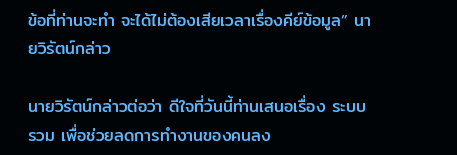ข้อที่ท่านจะทำ จะได้ไม่ต้องเสียเวลาเรื่องคีย์ข้อมูล” นายวิรัตน์กล่าว

นายวิรัตน์กล่าวต่อว่า ดีใจที่วันนี้ท่านเสนอเรื่อง ระบบรวม เพื่อช่วยลดการทำงานของคนลง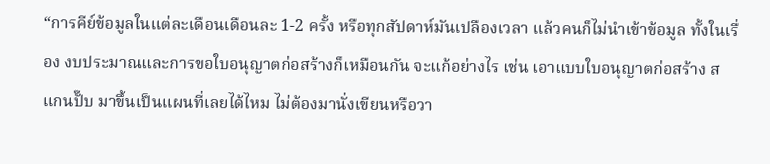“การคีย์ข้อมูลในแต่ละเดือนเดือนละ 1-2 ครั้ง หรือทุกสัปดาห์มันเปลืองเวลา แล้วคนก็ไม่นำเข้าข้อมูล ทั้งในเรื่อง งบประมาณและการขอใบอนุญาตก่อสร้างก็เหมือนกัน จะแก้อย่างไร เช่น เอาแบบใบอนุญาตก่อสร้าง สแกนปั๊บ มาขึ้นเป็นแผนที่เลยได้ไหม ไม่ต้องมานั่งเขียนหรือวา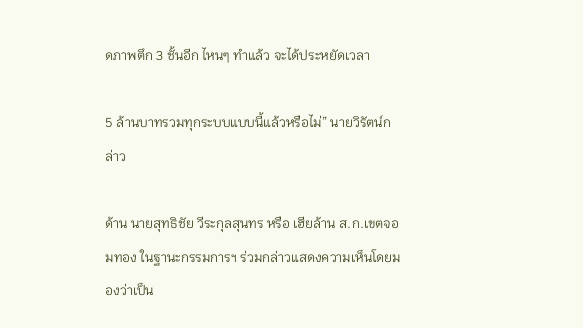ดภาพตึก 3 ชั้นอีก ไหนๆ ทำแล้ว จะได้ประหยัดเวลา

5 ล้านบาทรวมทุกระบบแบบนี้แล้วหรือไม่” นายวิรัตน์กล่าว

ด้าน นายสุทธิชัย วีระกุลสุนทร หรือ เฮียล้าน ส.ก.เขตจอมทอง ในฐานะกรรมการฯ ร่วมกล่าวแสดงความเห็นโดยมองว่าเป็น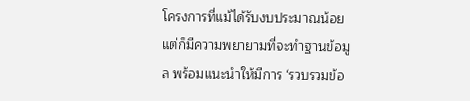โครงการที่แม้ได้รับงบประมาณน้อย แต่ก็มีความพยายามที่จะทำฐานข้อมูล พร้อมแนะนำให้มีการ ‘รวบรวมข้อ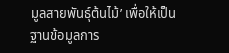มูลสายพันธุ์ต้นไม้’ เพื่อให้เป็นฐานข้อมูลการ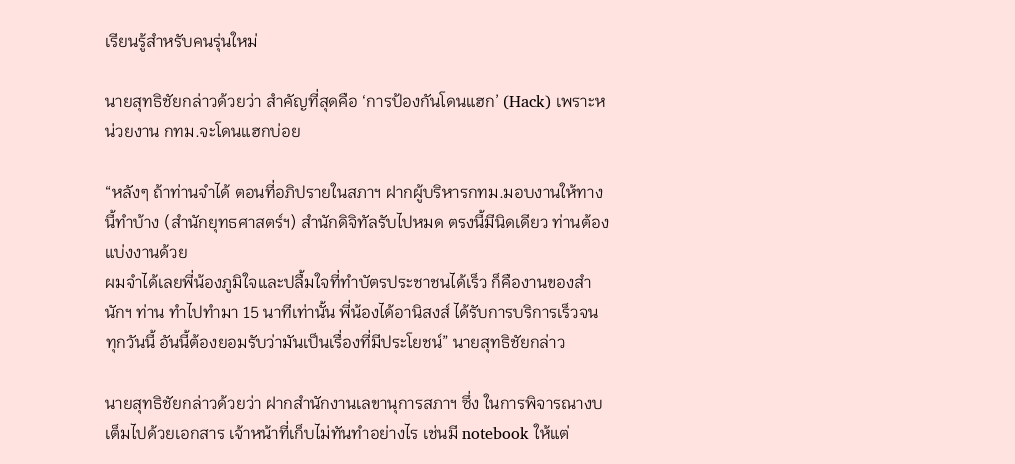เรียนรู้สำหรับคนรุ่นใหม่

นายสุทธิชัยกล่าวด้วยว่า สำคัญที่สุดคือ ‘การป้องกันโดนแฮก’ (Hack) เพราะหน่วยงาน กทม.จะโดนแฮกบ่อย

“หลังๆ ถ้าท่านจำได้ ตอนที่อภิปรายในสภาฯ ฝากผู้บริหารกทม.มอบงานให้ทางนี้ทำบ้าง (สำนักยุทธศาสตร์ฯ) สำนักดิจิทัลรับไปหมด ตรงนี้มีนิดเดียว ท่านต้องแบ่งงานด้วย
ผมจำได้เลยพี่น้องภูมิใจและปลื้มใจที่ทำบัตรประชาชนได้เร็ว ก็คืองานของสำนักฯ ท่าน ทำไปทำมา 15 นาทีเท่านั้น พี่น้องได้อานิสงส์ ได้รับการบริการเร็วจนทุกวันนี้ อันนี้ต้องยอมรับว่ามันเป็นเรื่องที่มีประโยชน์” นายสุทธิชัยกล่าว

นายสุทธิชัยกล่าวด้วยว่า ฝากสำนักงานเลขานุการสภาฯ ซึ่ง ในการพิจารณางบเต็มไปด้วยเอกสาร เจ้าหน้าที่เก็บไม่ทันทำอย่างไร เช่นมี notebook ให้แต่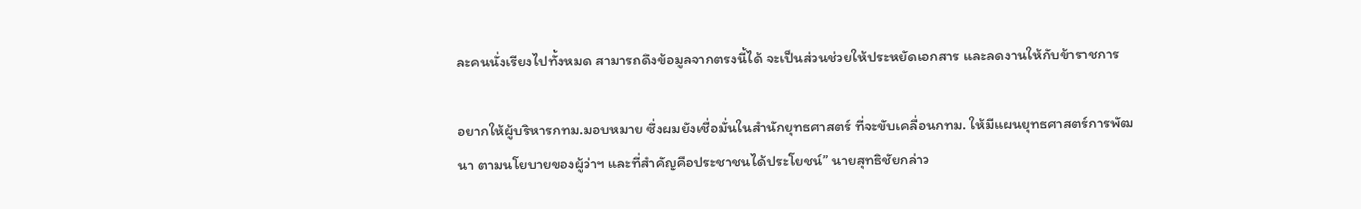ละคนนั่งเรียงไปทั้งหมด สามารถดึงข้อมูลจากตรงนี้ได้ จะเป็นส่วนช่วยให้ประหยัดเอกสาร และลดงานให้กับข้าราชการ

อยากให้ผู้บริหารกทม.มอบหมาย ซึ่งผมยังเชื่อมั่นในสำนักยุทธศาสตร์ ที่จะขับเคลื่อนกทม. ให้มีแผนยุทธศาสตร์การพัฒนา ตามนโยบายของผู้ว่าฯ และที่สำคัญคือประชาชนได้ประโยชน์” นายสุทธิชัยกล่าว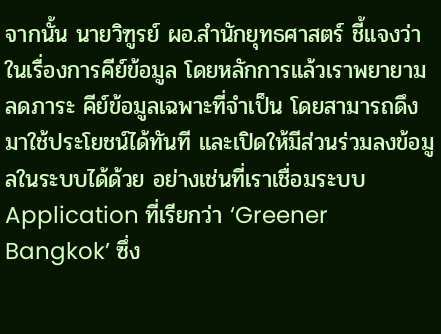จากนั้น นายวิฑูรย์ ผอ.สำนักยุทธศาสตร์ ชี้แจงว่า ในเรื่องการคีย์ข้อมูล โดยหลักการแล้วเราพยายามลดภาระ คีย์ข้อมูลเฉพาะที่จำเป็น โดยสามารถดึงมาใช้ประโยชน์ได้ทันที และเปิดให้มีส่วนร่วมลงข้อมูลในระบบได้ด้วย อย่างเช่นที่เราเชื่อมระบบ Application ที่เรียกว่า ‘Greener Bangkok’ ซึ่ง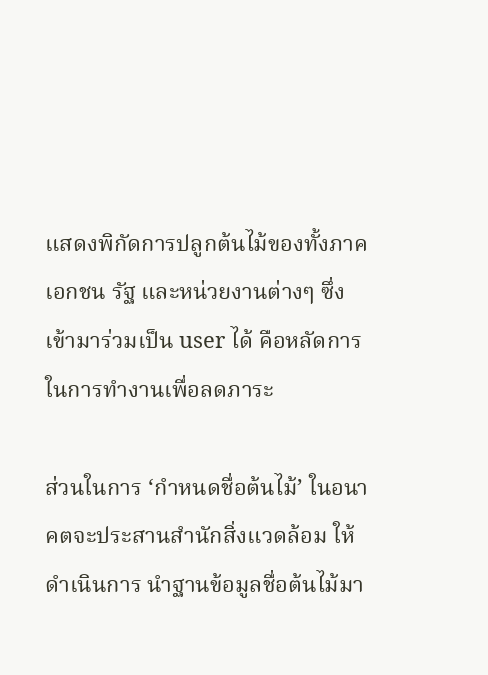แสดงพิกัดการปลูกต้นไม้ของทั้งภาคเอกชน รัฐ และหน่วยงานต่างๆ ซึ่งเข้ามาร่วมเป็น user ได้ คือหลัดการในการทำงานเพื่อลดภาระ

ส่วนในการ ‘กำหนดชื่อต้นไม้’ ในอนาคตจะประสานสำนักสิ่งแวดล้อม ให้ดำเนินการ นำฐานข้อมูลชื่อต้นไม้มา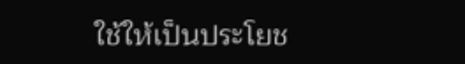ใช้ให้เป็นประโยช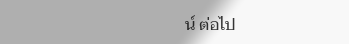น์ ต่อไป